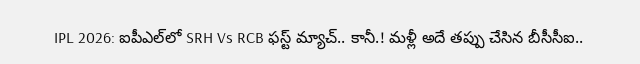IPL 2026: ఐపీఎల్‌లో SRH Vs RCB ఫస్ట్ మ్యాచ్.. కానీ.! మళ్లీ అదే తప్పు చేసిన బీసీసీఐ..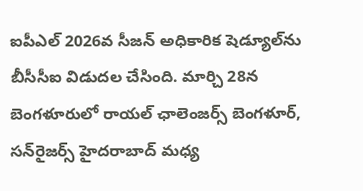ఐపీఎల్ 2026వ సీజన్ అధికారిక షెడ్యూల్‌ను బీసీసీఐ విడుదల చేసింది. మార్చి 28న బెంగళూరులో రాయల్ ఛాలెంజర్స్ బెంగళూర్, సన్‌రైజర్స్ హైదరాబాద్ మధ్య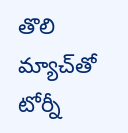తొలి మ్యాచ్‌తో టోర్నీ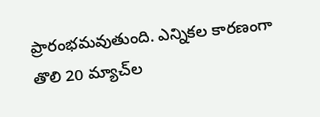ప్రారంభమవుతుంది. ఎన్నికల కారణంగా తొలి 20 మ్యాచ్‌ల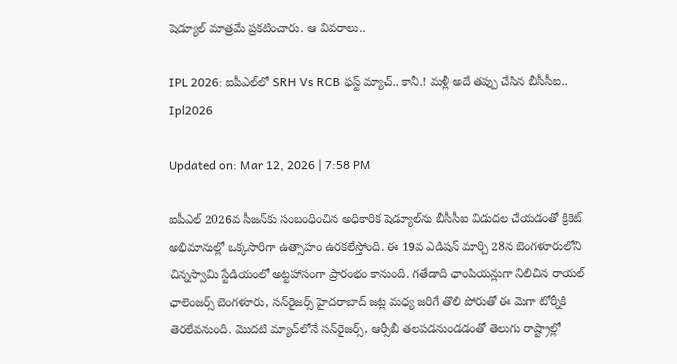షెడ్యూల్ మాత్రమే ప్రకటించారు. ఆ వివరాలు..

IPL 2026: ఐపీఎల్‌లో SRH Vs RCB ఫస్ట్ మ్యాచ్.. కానీ.! మళ్లీ అదే తప్పు చేసిన బీసీసీఐ..
Ipl2026

Updated on: Mar 12, 2026 | 7:58 PM

ఐపీఎల్ 2026వ సీజన్‌కు సంబంధించిన అధికారిక షెడ్యూల్‌ను బీసీసీఐ విడుదల చేయడంతో క్రికెట్ అభిమానుల్లో ఒక్కసారిగా ఉత్సాహం ఉరకలేస్తోంది. ఈ 19వ ఎడిషన్ మార్చి 28న బెంగళూరులోని చిన్నస్వామి స్టేడియంలో అట్టహాసంగా ప్రారంభం కానుంది. గతేడాది ఛాంపియన్లుగా నిలిచిన రాయల్ ఛాలెంజర్స్ బెంగళూరు, సన్‌రైజర్స్ హైదరాబాద్ జట్ల మధ్య జరిగే తొలి పోరుతో ఈ మెగా టోర్నీకి తెరలేవనుంది. మొదటి మ్యాచ్‌లోనే సన్‌రైజర్స్, ఆర్సీబీ తలపడనుండడంతో తెలుగు రాష్ట్రాల్లో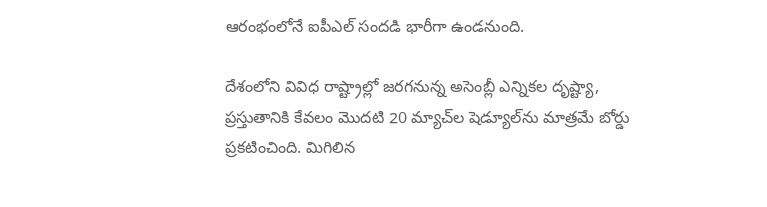ఆరంభంలోనే ఐపీఎల్ సందడి భారీగా ఉండనుంది.

దేశంలోని వివిధ రాష్ట్రాల్లో జరగనున్న అసెంబ్లీ ఎన్నికల దృష్ట్యా, ప్రస్తుతానికి కేవలం మొదటి 20 మ్యాచ్‌ల షెడ్యూల్‌ను మాత్రమే బోర్డు ప్రకటించింది. మిగిలిన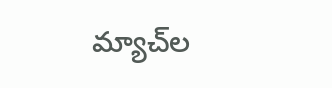మ్యాచ్‌ల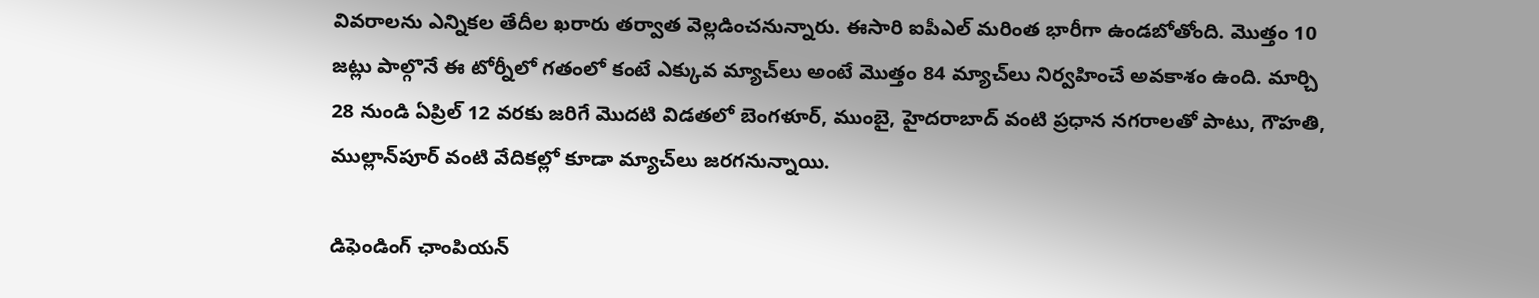వివరాలను ఎన్నికల తేదీల ఖరారు తర్వాత వెల్లడించనున్నారు. ఈసారి ఐపీఎల్ మరింత భారీగా ఉండబోతోంది. మొత్తం 10 జట్లు పాల్గొనే ఈ టోర్నీలో గతంలో కంటే ఎక్కువ మ్యాచ్‌లు అంటే మొత్తం 84 మ్యాచ్‌లు నిర్వహించే అవకాశం ఉంది. మార్చి 28 నుండి ఏప్రిల్ 12 వరకు జరిగే మొదటి విడతలో బెంగళూర్, ముంబై, హైదరాబాద్ వంటి ప్రధాన నగరాలతో పాటు, గౌహతి, ముల్లాన్‌పూర్ వంటి వేదికల్లో కూడా మ్యాచ్‌లు జరగనున్నాయి.

డిఫెండింగ్ ఛాంపియన్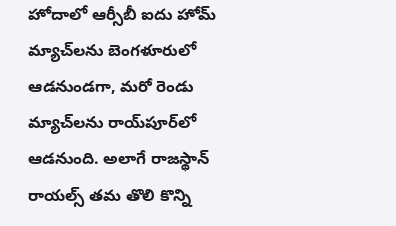హోదాలో ఆర్సీబీ ఐదు హోమ్ మ్యాచ్‌లను బెంగళూరులో ఆడనుండగా, మరో రెండు మ్యాచ్‌లను రాయ్‌పూర్‌లో ఆడనుంది. అలాగే రాజస్థాన్ రాయల్స్ తమ తొలి కొన్ని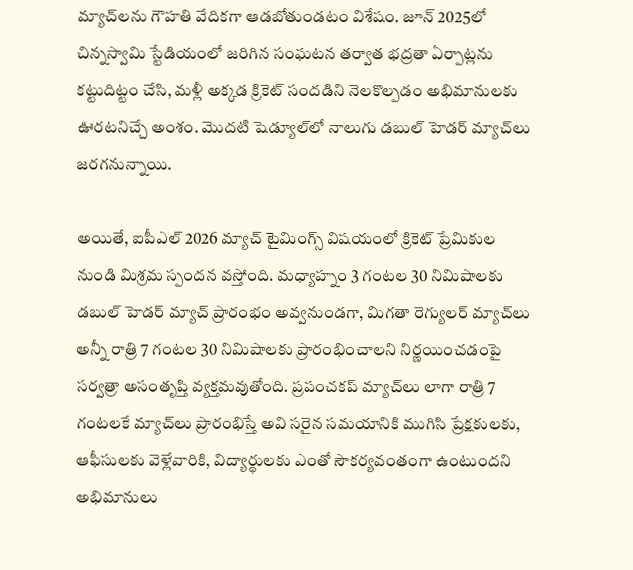మ్యాచ్‌లను గౌహతి వేదికగా ఆడబోతుండటం విశేషం. జూన్ 2025లో చిన్నస్వామి స్టేడియంలో జరిగిన సంఘటన తర్వాత భద్రతా ఏర్పాట్లను కట్టుదిట్టం చేసి, మళ్లీ అక్కడ క్రికెట్ సందడిని నెలకొల్పడం అభిమానులకు ఊరటనిచ్చే అంశం. మొదటి షెడ్యూల్‌లో నాలుగు డబుల్ హెడర్ మ్యాచ్‌లు జరగనున్నాయి.

అయితే, ఐపీఎల్ 2026 మ్యాచ్ టైమింగ్స్ విషయంలో క్రికెట్ ప్రేమికుల నుండి మిశ్రమ స్పందన వస్తోంది. మధ్యాహ్నం 3 గంటల 30 నిమిషాలకు డబుల్ హెడర్ మ్యాచ్ ప్రారంభం అవ్వనుండగా, మిగతా రెగ్యులర్ మ్యాచ్‌లు అన్నీ రాత్రి 7 గంటల 30 నిమిషాలకు ప్రారంభించాలని నిర్ణయించడంపై సర్వత్రా అసంతృప్తి వ్యక్తమవుతోంది. ప్రపంచకప్ మ్యాచ్‌లు లాగా రాత్రి 7 గంటలకే మ్యాచ్‌లు ప్రారంభిస్తే అవి సరైన సమయానికి ముగిసి ప్రేక్షకులకు, ఆఫీసులకు వెళ్లేవారికి, విద్యార్థులకు ఎంతో సౌకర్యవంతంగా ఉంటుందని అభిమానులు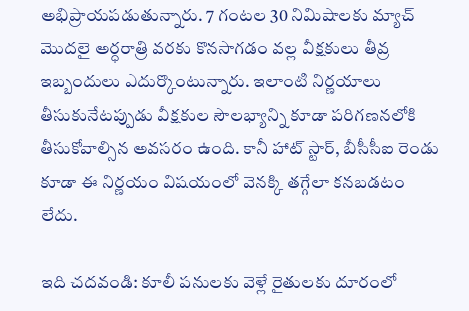అభిప్రాయపడుతున్నారు. 7 గంటల 30 నిమిషాలకు మ్యాచ్ మొదలై అర్ధరాత్రి వరకు కొనసాగడం వల్ల వీక్షకులు తీవ్ర ఇబ్బందులు ఎదుర్కొంటున్నారు. ఇలాంటి నిర్ణయాలు తీసుకునేటప్పుడు వీక్షకుల సౌలభ్యాన్ని కూడా పరిగణనలోకి తీసుకోవాల్సిన అవసరం ఉంది. కానీ హాట్ స్టార్, బీసీసీఐ రెండు కూడా ఈ నిర్ణయం విషయంలో వెనక్కి తగ్గేలా కనబడటం లేదు.

ఇది చదవండి: కూలీ పనులకు వెళ్లే రైతులకు దూరంలో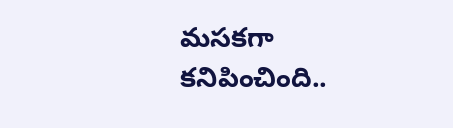మసకగా కనిపించింది..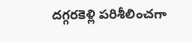దగ్గరకెళ్లి పరిశీలించగా